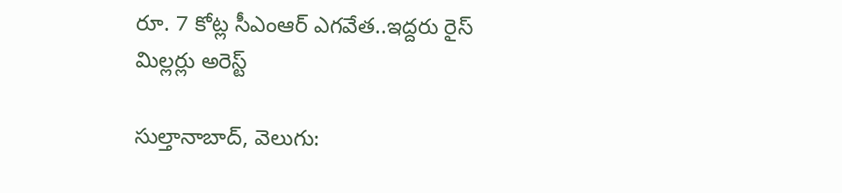రూ. 7 కోట్ల సీఎంఆర్ ఎగవేత..ఇద్దరు రైస్ మిల్లర్లు అరెస్ట్

సుల్తానాబాద్, వెలుగు: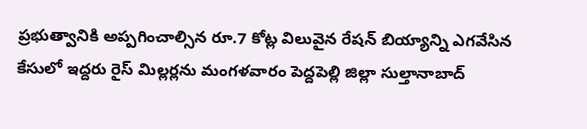ప్రభుత్వానికి అప్పగించాల్సిన రూ.7 కోట్ల విలువైన రేషన్ బియ్యాన్ని ఎగవేసిన కేసులో ఇద్దరు రైస్ మిల్లర్లను మంగళవారం పెద్దపెల్లి జిల్లా సుల్తానాబాద్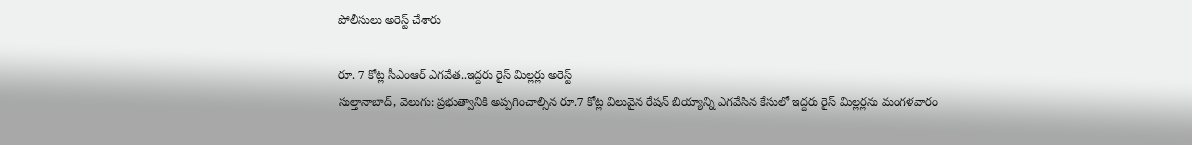పోలీసులు అరెస్ట్ చేశారు

రూ. 7 కోట్ల సీఎంఆర్ ఎగవేత..ఇద్దరు రైస్ మిల్లర్లు అరెస్ట్
సుల్తానాబాద్, వెలుగు: ప్రభుత్వానికి అప్పగించాల్సిన రూ.7 కోట్ల విలువైన రేషన్ బియ్యాన్ని ఎగవేసిన కేసులో ఇద్దరు రైస్ మిల్లర్లను మంగళవారం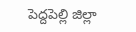పెద్దపెల్లి జిల్లా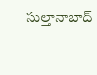సుల్తానాబాద్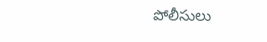పోలీసులు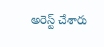అరెస్ట్ చేశారు